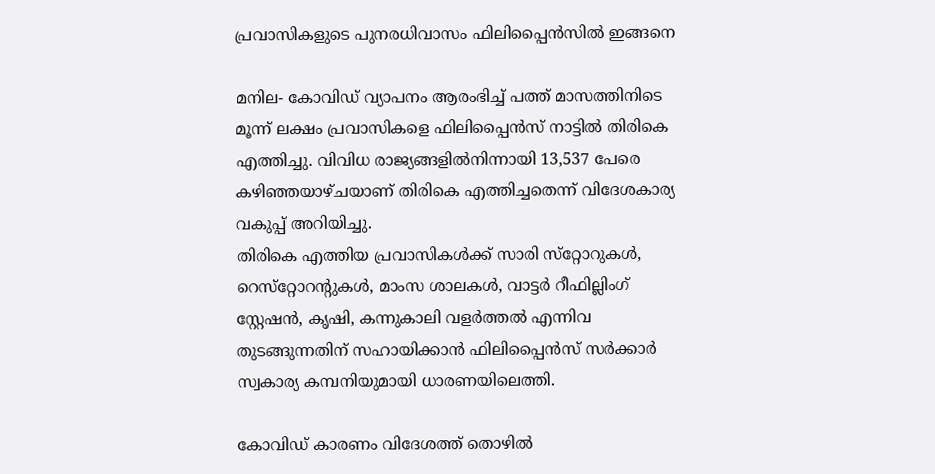പ്രവാസികളുടെ പുനരധിവാസം ഫിലിപ്പൈന്‍സില്‍ ഇങ്ങനെ

മനില- കോവിഡ് വ്യാപനം ആരംഭിച്ച് പത്ത് മാസത്തിനിടെ മൂന്ന് ലക്ഷം പ്രവാസികളെ ഫിലിപ്പൈന്‍സ് നാട്ടില്‍ തിരികെ എത്തിച്ചു. വിവിധ രാജ്യങ്ങളില്‍നിന്നായി 13,537 പേരെ കഴിഞ്ഞയാഴ്ചയാണ് തിരികെ എത്തിച്ചതെന്ന് വിദേശകാര്യ വകുപ്പ് അറിയിച്ചു.
തിരികെ എത്തിയ പ്രവാസികള്‍ക്ക് സാരി സ്‌റ്റോറുകള്‍, റെസ്‌റ്റോറന്റുകള്‍, മാംസ ശാലകള്‍, വാട്ടര്‍ റീഫില്ലിംഗ് സ്റ്റേഷന്‍, കൃഷി, കന്നുകാലി വളര്‍ത്തല്‍ എന്നിവ തുടങ്ങുന്നതിന് സഹായിക്കാന്‍ ഫിലിപ്പൈന്‍സ് സര്‍ക്കാര്‍ സ്വകാര്യ കമ്പനിയുമായി ധാരണയിലെത്തി.

കോവിഡ് കാരണം വിദേശത്ത് തൊഴില്‍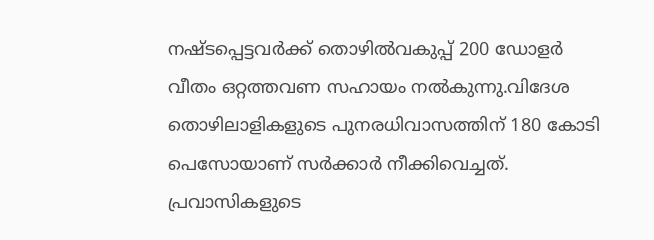നഷ്ടപ്പെട്ടവര്‍ക്ക് തൊഴില്‍വകുപ്പ് 200 ഡോളര്‍ വീതം ഒറ്റത്തവണ സഹായം നല്‍കുന്നു.വിദേശ തൊഴിലാളികളുടെ പുനരധിവാസത്തിന് 180 കോടി പെസോയാണ് സര്‍ക്കാര്‍ നീക്കിവെച്ചത്. പ്രവാസികളുടെ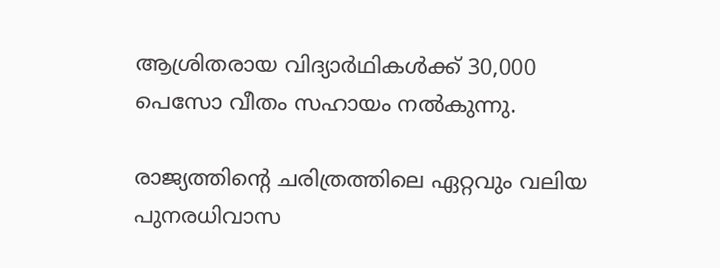ആശ്രിതരായ വിദ്യാര്‍ഥികള്‍ക്ക് 30,000 പെസോ വീതം സഹായം നല്‍കുന്നു.

രാജ്യത്തിന്റെ ചരിത്രത്തിലെ ഏറ്റവും വലിയ പുനരധിവാസ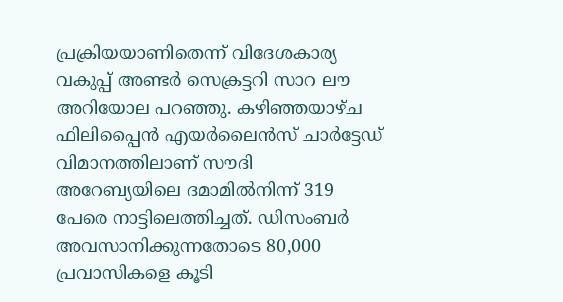പ്രക്രിയയാണിതെന്ന് വിദേശകാര്യ വകുപ്പ് അണ്ടര്‍ സെക്രട്ടറി സാറ ലൗ അറിയോല പറഞ്ഞു. കഴിഞ്ഞയാഴ്ച ഫിലിപ്പൈന്‍ എയര്‍ലൈന്‍സ് ചാര്‍ട്ടേഡ് വിമാനത്തിലാണ് സൗദി അറേബ്യയിലെ ദമാമില്‍നിന്ന് 319 പേരെ നാട്ടിലെത്തിച്ചത്. ഡിസംബര്‍ അവസാനിക്കുന്നതോടെ 80,000 പ്രവാസികളെ കൂടി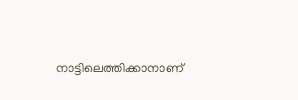നാട്ടിലെത്തിക്കാനാണ്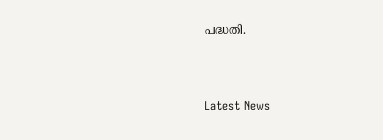പദ്ധതി.



Latest News